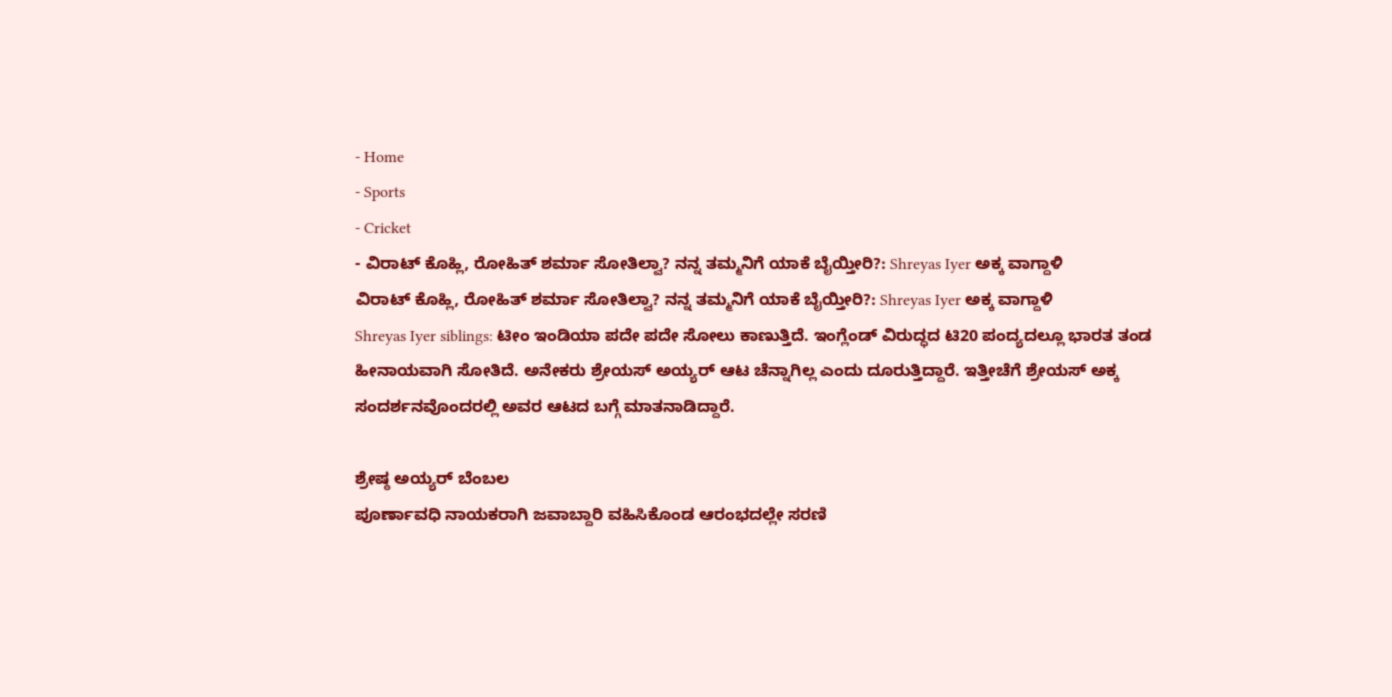- Home
- Sports
- Cricket
- ವಿರಾಟ್ ಕೊಹ್ಲಿ, ರೋಹಿತ್ ಶರ್ಮಾ ಸೋತಿಲ್ವಾ? ನನ್ನ ತಮ್ಮನಿಗೆ ಯಾಕೆ ಬೈಯ್ತೀರಿ?: Shreyas Iyer ಅಕ್ಕ ವಾಗ್ದಾಳಿ
ವಿರಾಟ್ ಕೊಹ್ಲಿ, ರೋಹಿತ್ ಶರ್ಮಾ ಸೋತಿಲ್ವಾ? ನನ್ನ ತಮ್ಮನಿಗೆ ಯಾಕೆ ಬೈಯ್ತೀರಿ?: Shreyas Iyer ಅಕ್ಕ ವಾಗ್ದಾಳಿ
Shreyas Iyer siblings: ಟೀಂ ಇಂಡಿಯಾ ಪದೇ ಪದೇ ಸೋಲು ಕಾಣುತ್ತಿದೆ. ಇಂಗ್ಲೆಂಡ್ ವಿರುದ್ಧದ ಟಿ20 ಪಂದ್ಯದಲ್ಲೂ ಭಾರತ ತಂಡ ಹೀನಾಯವಾಗಿ ಸೋತಿದೆ. ಅನೇಕರು ಶ್ರೇಯಸ್ ಅಯ್ಯರ್ ಆಟ ಚೆನ್ನಾಗಿಲ್ಲ ಎಂದು ದೂರುತ್ತಿದ್ದಾರೆ. ಇತ್ತೀಚೆಗೆ ಶ್ರೇಯಸ್ ಅಕ್ಕ ಸಂದರ್ಶನವೊಂದರಲ್ಲಿ ಅವರ ಆಟದ ಬಗ್ಗೆ ಮಾತನಾಡಿದ್ದಾರೆ.

ಶ್ರೇಷ್ಠ ಅಯ್ಯರ್ ಬೆಂಬಲ
ಪೂರ್ಣಾವಧಿ ನಾಯಕರಾಗಿ ಜವಾಬ್ದಾರಿ ವಹಿಸಿಕೊಂಡ ಆರಂಭದಲ್ಲೇ ಸರಣಿ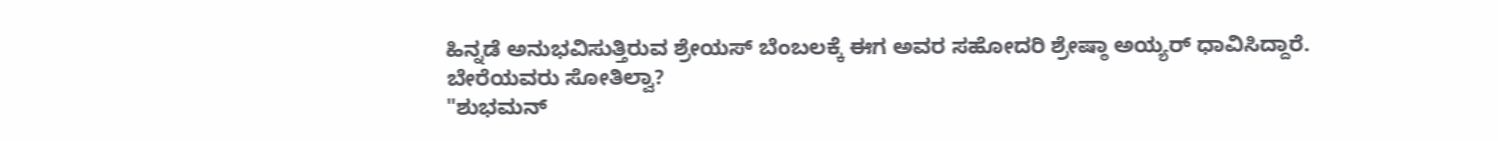ಹಿನ್ನಡೆ ಅನುಭವಿಸುತ್ತಿರುವ ಶ್ರೇಯಸ್ ಬೆಂಬಲಕ್ಕೆ ಈಗ ಅವರ ಸಹೋದರಿ ಶ್ರೇಷ್ಠಾ ಅಯ್ಯರ್ ಧಾವಿಸಿದ್ದಾರೆ.
ಬೇರೆಯವರು ಸೋತಿಲ್ವಾ?
"ಶುಭಮನ್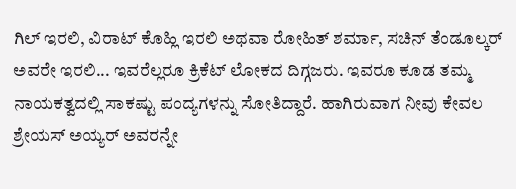ಗಿಲ್ ಇರಲಿ, ವಿರಾಟ್ ಕೊಹ್ಲಿ ಇರಲಿ ಅಥವಾ ರೋಹಿತ್ ಶರ್ಮಾ, ಸಚಿನ್ ತೆಂಡೂಲ್ಕರ್ ಅವರೇ ಇರಲಿ... ಇವರೆಲ್ಲರೂ ಕ್ರಿಕೆಟ್ ಲೋಕದ ದಿಗ್ಗಜರು. ಇವರೂ ಕೂಡ ತಮ್ಮ ನಾಯಕತ್ವದಲ್ಲಿ ಸಾಕಷ್ಟು ಪಂದ್ಯಗಳನ್ನು ಸೋತಿದ್ದಾರೆ. ಹಾಗಿರುವಾಗ ನೀವು ಕೇವಲ ಶ್ರೇಯಸ್ ಅಯ್ಯರ್ ಅವರನ್ನೇ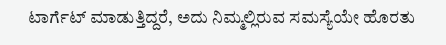ಟಾರ್ಗೆಟ್ ಮಾಡುತ್ತಿದ್ದರೆ, ಅದು ನಿಮ್ಮಲ್ಲಿರುವ ಸಮಸ್ಯೆಯೇ ಹೊರತು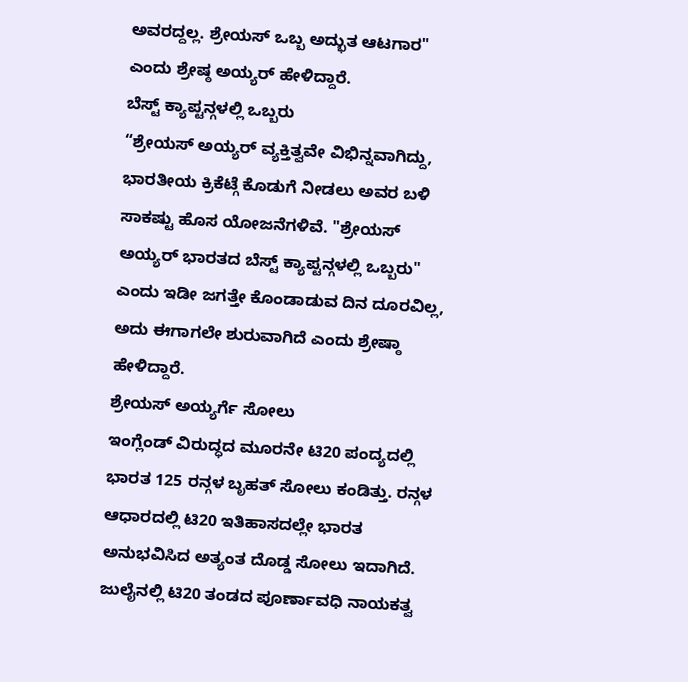ಅವರದ್ದಲ್ಲ. ಶ್ರೇಯಸ್ ಒಬ್ಬ ಅದ್ಭುತ ಆಟಗಾರ" ಎಂದು ಶ್ರೇಷ್ಠ ಅಯ್ಯರ್ ಹೇಳಿದ್ದಾರೆ.
ಬೆಸ್ಟ್ ಕ್ಯಾಪ್ಟನ್ಗಳಲ್ಲಿ ಒಬ್ಬರು
“ಶ್ರೇಯಸ್ ಅಯ್ಯರ್ ವ್ಯಕ್ತಿತ್ವವೇ ವಿಭಿನ್ನವಾಗಿದ್ದು, ಭಾರತೀಯ ಕ್ರಿಕೆಟ್ಗೆ ಕೊಡುಗೆ ನೀಡಲು ಅವರ ಬಳಿ ಸಾಕಷ್ಟು ಹೊಸ ಯೋಜನೆಗಳಿವೆ. "ಶ್ರೇಯಸ್ ಅಯ್ಯರ್ ಭಾರತದ ಬೆಸ್ಟ್ ಕ್ಯಾಪ್ಟನ್ಗಳಲ್ಲಿ ಒಬ್ಬರು" ಎಂದು ಇಡೀ ಜಗತ್ತೇ ಕೊಂಡಾಡುವ ದಿನ ದೂರವಿಲ್ಲ, ಅದು ಈಗಾಗಲೇ ಶುರುವಾಗಿದೆ ಎಂದು ಶ್ರೇಷ್ಠಾ ಹೇಳಿದ್ದಾರೆ.
ಶ್ರೇಯಸ್ ಅಯ್ಯರ್ಗೆ ಸೋಲು
ಇಂಗ್ಲೆಂಡ್ ವಿರುದ್ಧದ ಮೂರನೇ ಟಿ20 ಪಂದ್ಯದಲ್ಲಿ ಭಾರತ 125 ರನ್ಗಳ ಬೃಹತ್ ಸೋಲು ಕಂಡಿತ್ತು. ರನ್ಗಳ ಆಧಾರದಲ್ಲಿ ಟಿ20 ಇತಿಹಾಸದಲ್ಲೇ ಭಾರತ ಅನುಭವಿಸಿದ ಅತ್ಯಂತ ದೊಡ್ಡ ಸೋಲು ಇದಾಗಿದೆ. ಜುಲೈನಲ್ಲಿ ಟಿ20 ತಂಡದ ಪೂರ್ಣಾವಧಿ ನಾಯಕತ್ವ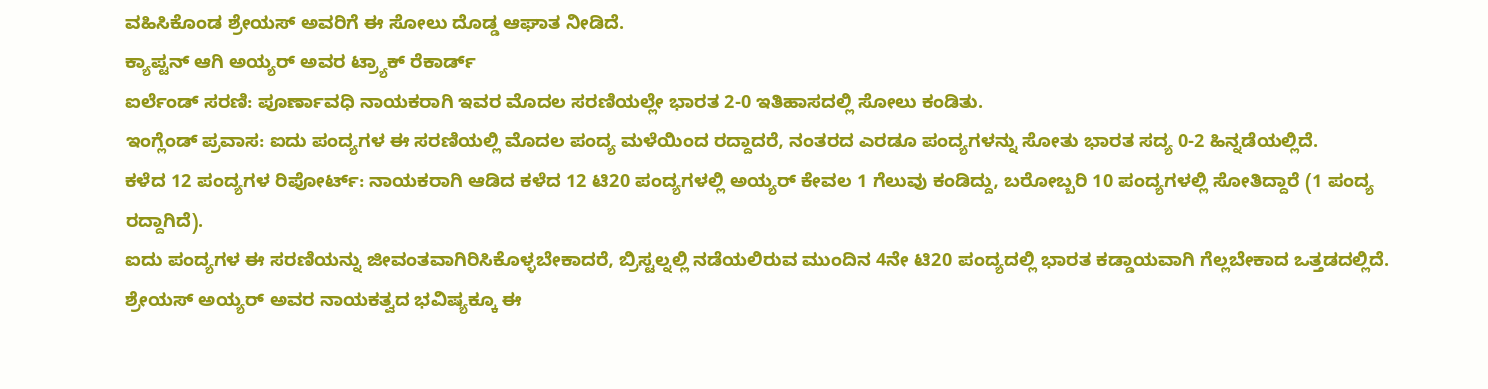ವಹಿಸಿಕೊಂಡ ಶ್ರೇಯಸ್ ಅವರಿಗೆ ಈ ಸೋಲು ದೊಡ್ಡ ಆಘಾತ ನೀಡಿದೆ.
ಕ್ಯಾಪ್ಟನ್ ಆಗಿ ಅಯ್ಯರ್ ಅವರ ಟ್ರ್ಯಾಕ್ ರೆಕಾರ್ಡ್
ಐರ್ಲೆಂಡ್ ಸರಣಿ: ಪೂರ್ಣಾವಧಿ ನಾಯಕರಾಗಿ ಇವರ ಮೊದಲ ಸರಣಿಯಲ್ಲೇ ಭಾರತ 2-0 ಇತಿಹಾಸದಲ್ಲಿ ಸೋಲು ಕಂಡಿತು.
ಇಂಗ್ಲೆಂಡ್ ಪ್ರವಾಸ: ಐದು ಪಂದ್ಯಗಳ ಈ ಸರಣಿಯಲ್ಲಿ ಮೊದಲ ಪಂದ್ಯ ಮಳೆಯಿಂದ ರದ್ದಾದರೆ, ನಂತರದ ಎರಡೂ ಪಂದ್ಯಗಳನ್ನು ಸೋತು ಭಾರತ ಸದ್ಯ 0-2 ಹಿನ್ನಡೆಯಲ್ಲಿದೆ.
ಕಳೆದ 12 ಪಂದ್ಯಗಳ ರಿಪೋರ್ಟ್: ನಾಯಕರಾಗಿ ಆಡಿದ ಕಳೆದ 12 ಟಿ20 ಪಂದ್ಯಗಳಲ್ಲಿ ಅಯ್ಯರ್ ಕೇವಲ 1 ಗೆಲುವು ಕಂಡಿದ್ದು, ಬರೋಬ್ಬರಿ 10 ಪಂದ್ಯಗಳಲ್ಲಿ ಸೋತಿದ್ದಾರೆ (1 ಪಂದ್ಯ ರದ್ದಾಗಿದೆ).
ಐದು ಪಂದ್ಯಗಳ ಈ ಸರಣಿಯನ್ನು ಜೀವಂತವಾಗಿರಿಸಿಕೊಳ್ಳಬೇಕಾದರೆ, ಬ್ರಿಸ್ಟಲ್ನಲ್ಲಿ ನಡೆಯಲಿರುವ ಮುಂದಿನ 4ನೇ ಟಿ20 ಪಂದ್ಯದಲ್ಲಿ ಭಾರತ ಕಡ್ಡಾಯವಾಗಿ ಗೆಲ್ಲಬೇಕಾದ ಒತ್ತಡದಲ್ಲಿದೆ. ಶ್ರೇಯಸ್ ಅಯ್ಯರ್ ಅವರ ನಾಯಕತ್ವದ ಭವಿಷ್ಯಕ್ಕೂ ಈ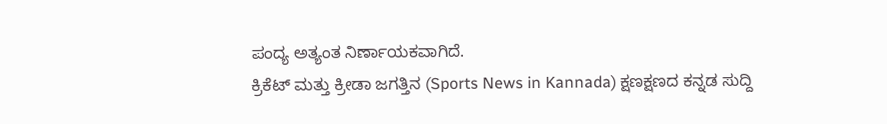ಪಂದ್ಯ ಅತ್ಯಂತ ನಿರ್ಣಾಯಕವಾಗಿದೆ.
ಕ್ರಿಕೆಟ್ ಮತ್ತು ಕ್ರೀಡಾ ಜಗತ್ತಿನ (Sports News in Kannada) ಕ್ಷಣಕ್ಷಣದ ಕನ್ನಡ ಸುದ್ದಿ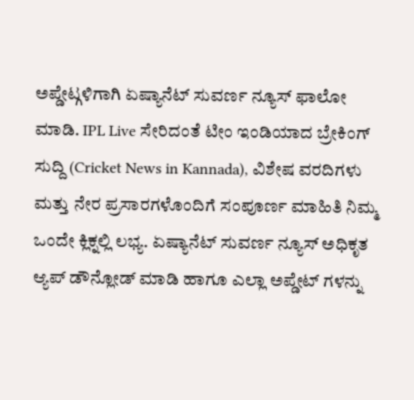ಅಪ್ಡೇಟ್ಗಳಿಗಾಗಿ ಏಷ್ಯಾನೆಟ್ ಸುವರ್ಣ ನ್ಯೂಸ್ ಫಾಲೋ ಮಾಡಿ. IPL Live ಸೇರಿದಂತೆ ಟೀಂ ಇಂಡಿಯಾದ ಬ್ರೇಕಿಂಗ್ ಸುದ್ದಿ (Cricket News in Kannada), ವಿಶೇಷ ವರದಿಗಳು ಮತ್ತು ನೇರ ಪ್ರಸಾರಗಳೊಂದಿಗೆ ಸಂಪೂರ್ಣ ಮಾಹಿತಿ ನಿಮ್ಮ ಒಂದೇ ಕ್ಲಿಕ್ನಲ್ಲಿ ಲಭ್ಯ. ಏಷ್ಯಾನೆಟ್ ಸುವರ್ಣ ನ್ಯೂಸ್ ಅಧಿಕೃತ ಆ್ಯಪ್ ಡೌನ್ಲೋಡ್ ಮಾಡಿ ಹಾಗೂ ಎಲ್ಲಾ ಅಪ್ಡೇಟ್ ಗಳನ್ನು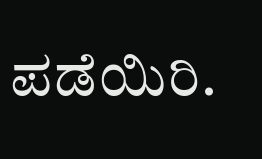ಪಡೆಯಿರಿ.